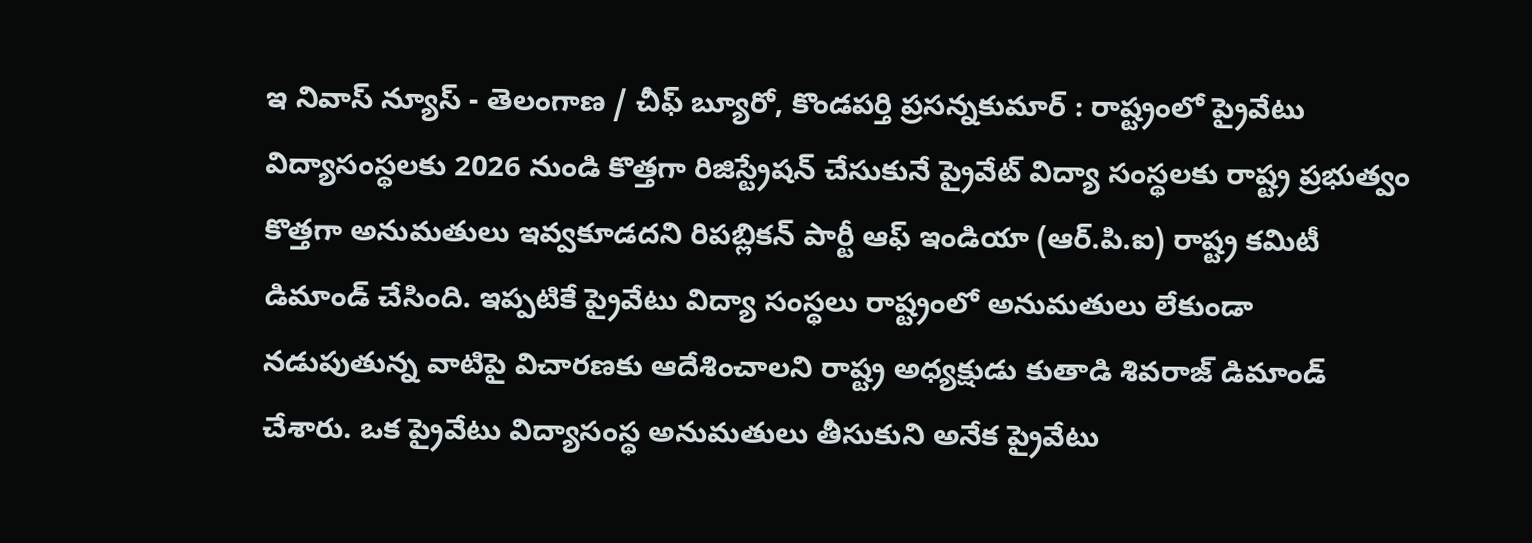ఇ నివాస్ న్యూస్ - తెలంగాణ / చీఫ్ బ్యూరో, కొండపర్తి ప్రసన్నకుమార్ : రాష్ట్రంలో ప్రైవేటు విద్యాసంస్థలకు 2026 నుండి కొత్తగా రిజిస్ట్రేషన్ చేసుకునే ప్రైవేట్ విద్యా సంస్థలకు రాష్ట్ర ప్రభుత్వం కొత్తగా అనుమతులు ఇవ్వకూడదని రిపబ్లికన్ పార్టీ ఆఫ్ ఇండియా (ఆర్.పి.ఐ) రాష్ట్ర కమిటీ డిమాండ్ చేసింది. ఇప్పటికే ప్రైవేటు విద్యా సంస్థలు రాష్ట్రంలో అనుమతులు లేకుండా నడుపుతున్న వాటిపై విచారణకు ఆదేశించాలని రాష్ట్ర అధ్యక్షుడు కుతాడి శివరాజ్ డిమాండ్ చేశారు. ఒక ప్రైవేటు విద్యాసంస్థ అనుమతులు తీసుకుని అనేక ప్రైవేటు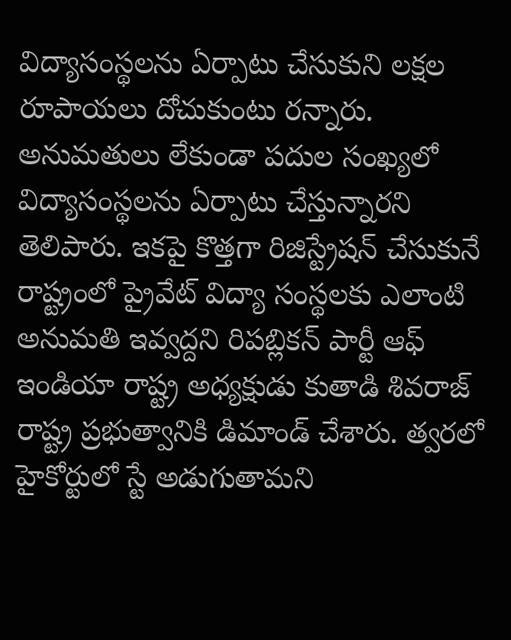విద్యాసంస్థలను ఏర్పాటు చేసుకుని లక్షల రూపాయలు దోచుకుంటు రన్నారు. అనుమతులు లేకుండా పదుల సంఖ్యలో విద్యాసంస్థలను ఏర్పాటు చేస్తున్నారని తెలిపారు. ఇకపై కొత్తగా రిజిస్ట్రేషన్ చేసుకునే రాష్ట్రంలో ప్రైవేట్ విద్యా సంస్థలకు ఎలాంటి అనుమతి ఇవ్వద్దని రిపబ్లికన్ పార్టీ ఆఫ్ ఇండియా రాష్ట్ర అధ్యక్షుడు కుతాడి శివరాజ్ రాష్ట్ర ప్రభుత్వానికి డిమాండ్ చేశారు. త్వరలో హైకోర్టులో స్టే అడుగుతామని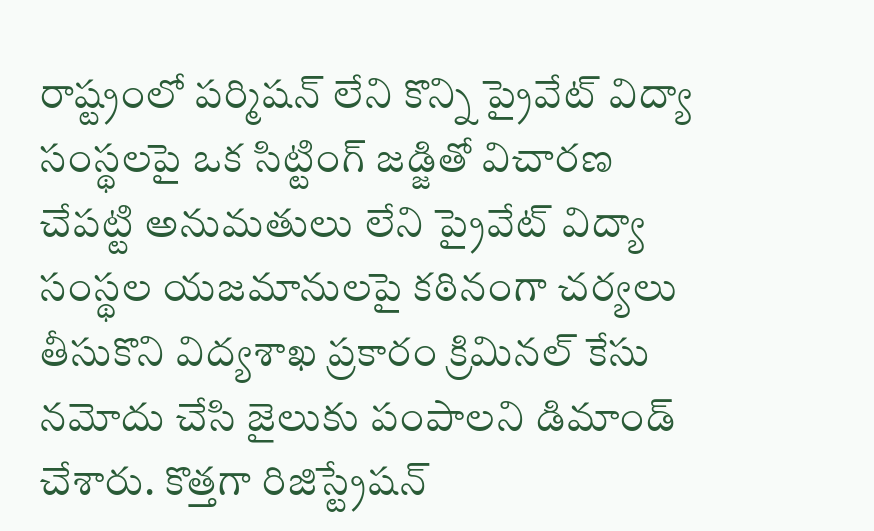రాష్ట్రంలో పర్మిషన్ లేని కొన్ని ప్రైవేట్ విద్యా సంస్థలపై ఒక సిట్టింగ్ జడ్జితో విచారణ చేపట్టి అనుమతులు లేని ప్రైవేట్ విద్యా సంస్థల యజమానులపై కఠినంగా చర్యలు తీసుకొని విద్యశాఖ ప్రకారం క్రిమినల్ కేసు నమోదు చేసి జైలుకు పంపాలని డిమాండ్ చేశారు. కొత్తగా రిజిస్ట్రేషన్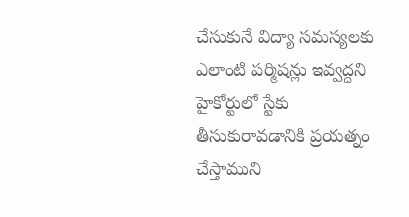చేసుకునే విద్యా సమస్యలకు ఎలాంటి పర్మిషన్లు ఇవ్వద్దని హైకోర్టులో స్టేకు తీసుకురావడానికి ప్రయత్నం చేస్తాముని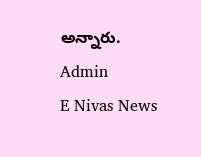అన్నారు.
Admin
E Nivas News